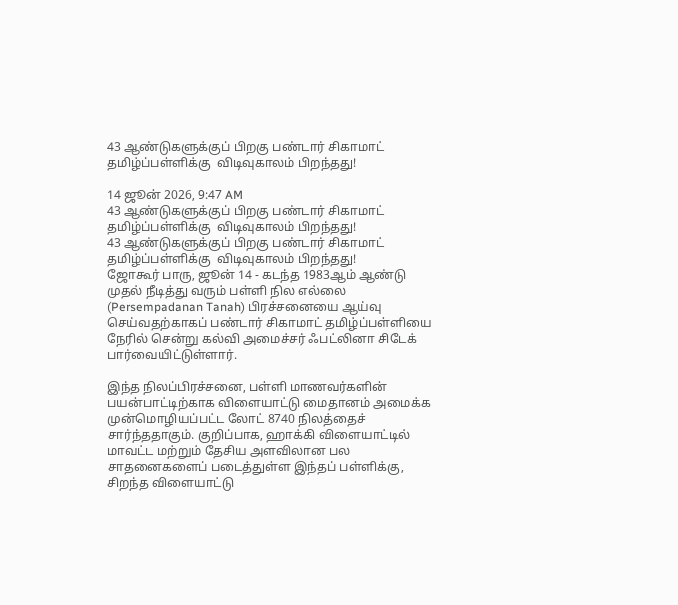43 ஆண்டுகளுக்குப் பிறகு பண்டார் சிகாமாட்  தமிழ்ப்பள்ளிக்கு  விடிவுகாலம் பிறந்தது!

14 ஜூன் 2026, 9:47 AM
43 ஆண்டுகளுக்குப் பிறகு பண்டார் சிகாமாட்  தமிழ்ப்பள்ளிக்கு  விடிவுகாலம் பிறந்தது!
43 ஆண்டுகளுக்குப் பிறகு பண்டார் சிகாமாட்  தமிழ்ப்பள்ளிக்கு  விடிவுகாலம் பிறந்தது!
ஜோகூர் பாரு, ஜூன் 14 - கடந்த 1983ஆம் ஆண்டு முதல் நீடித்து வரும் பள்ளி நில எல்லை (Persempadanan Tanah) பிரச்சனையை ஆய்வு செய்வதற்காகப் பண்டார் சிகாமாட் தமிழ்ப்பள்ளியை நேரில் சென்று கல்வி அமைச்சர் ஃபட்லினா சிடேக் பார்வையிட்டுள்ளார்.

இந்த நிலப்பிரச்சனை, பள்ளி மாணவர்களின் பயன்பாட்டிற்காக விளையாட்டு மைதானம் அமைக்க முன்மொழியப்பட்ட லோட் 8740 நிலத்தைச் சார்ந்ததாகும். குறிப்பாக, ஹாக்கி விளையாட்டில் மாவட்ட மற்றும் தேசிய அளவிலான பல சாதனைகளைப் படைத்துள்ள இந்தப் பள்ளிக்கு, சிறந்த விளையாட்டு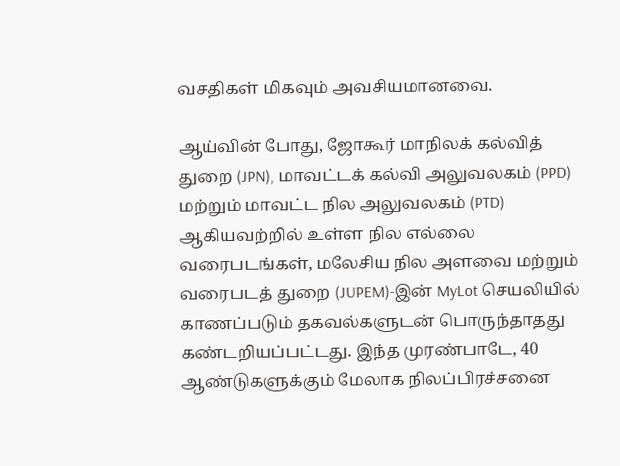வசதிகள் மிகவும் அவசியமானவை.

ஆய்வின் போது, ஜோகூர் மாநிலக் கல்வித் துறை (JPN), மாவட்டக் கல்வி அலுவலகம் (PPD) மற்றும் மாவட்ட நில அலுவலகம் (PTD) ஆகியவற்றில் உள்ள நில எல்லை வரைபடங்கள், மலேசிய நில அளவை மற்றும் வரைபடத் துறை (JUPEM)-இன் MyLot செயலியில் காணப்படும் தகவல்களுடன் பொருந்தாதது கண்டறியப்பட்டது. இந்த முரண்பாடே, 40 ஆண்டுகளுக்கும் மேலாக நிலப்பிரச்சனை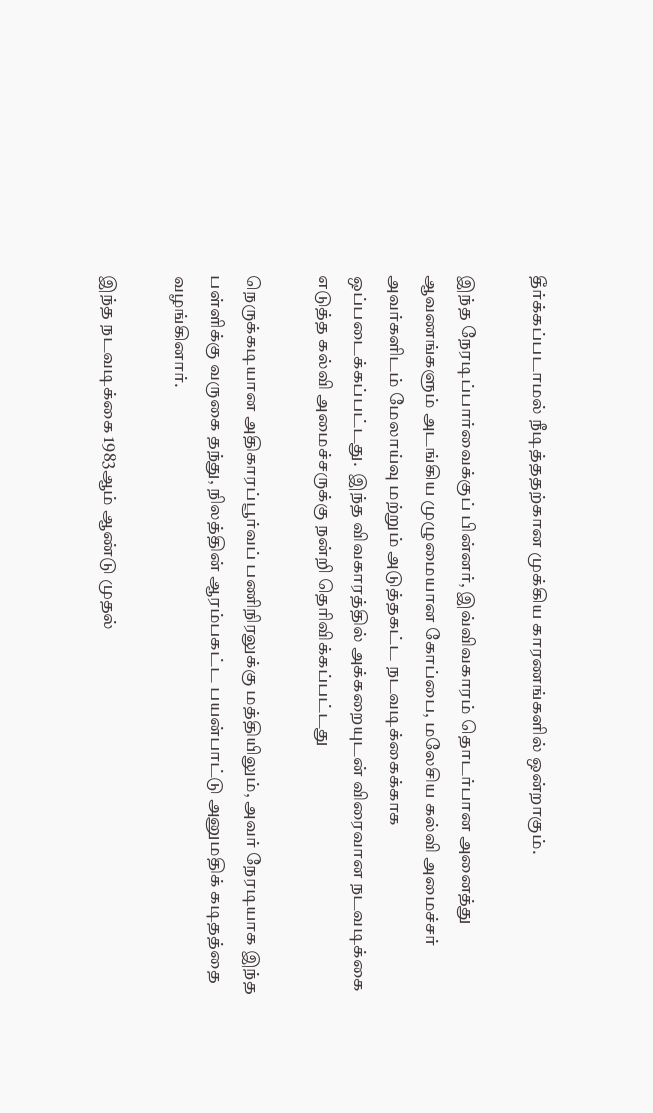தீர்க்கப்படாமல் நீடித்ததற்கான முக்கிய காரணங்களில் ஒன்றாகும்.

இந்த நேரடிப்பார்வைக்குப் பின்னர், இவ்விவகாரம் தொடர்பான அனைத்து ஆவணங்களும் அடங்கிய முழுமையான கோப்பை, மலேசிய கல்வி அமைச்சர் அவர்களிடம் மேலாய்வு மற்றும் அடுத்தகட்ட நடவடிக்கைக்காக ஒப்படைக்கப்பட்டது.  இந்த விவகாரத்தில் அக்கறையுடன் விரைவான நடவடிக்கை எடுத்த கல்வி அமைச்சருக்கு நன்றி தெரிவிக்கப்பட்டது

நெருக்கடியான அதிகாரப்பூர்வப் பணிநிரலுக்கு மத்தியிலும், அவர் நேரடியாக இந்த பள்ளிக்கு வருகை தந்து, நிலத்தின் ஆரம்பகட்ட பயன்பாட்டு அனுமதிக் கடிதத்தை வழங்கினார்.

இந்த நடவடிக்கை 1983ஆம் ஆண்டு முதல்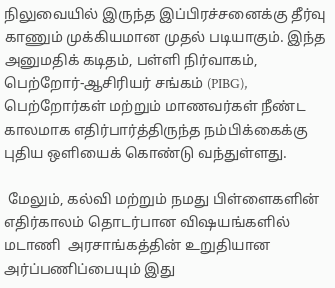நிலுவையில் இருந்த இப்பிரச்சனைக்கு தீர்வு காணும் முக்கியமான முதல் படியாகும். இந்த அனுமதிக் கடிதம், பள்ளி நிர்வாகம், பெற்றோர்-ஆசிரியர் சங்கம் (PIBG), பெற்றோர்கள் மற்றும் மாணவர்கள் நீண்ட காலமாக எதிர்பார்த்திருந்த நம்பிக்கைக்கு புதிய ஒளியைக் கொண்டு வந்துள்ளது.

 மேலும், கல்வி மற்றும் நமது பிள்ளைகளின் எதிர்காலம் தொடர்பான விஷயங்களில் மடாணி  அரசாங்கத்தின் உறுதியான அர்ப்பணிப்பையும் இது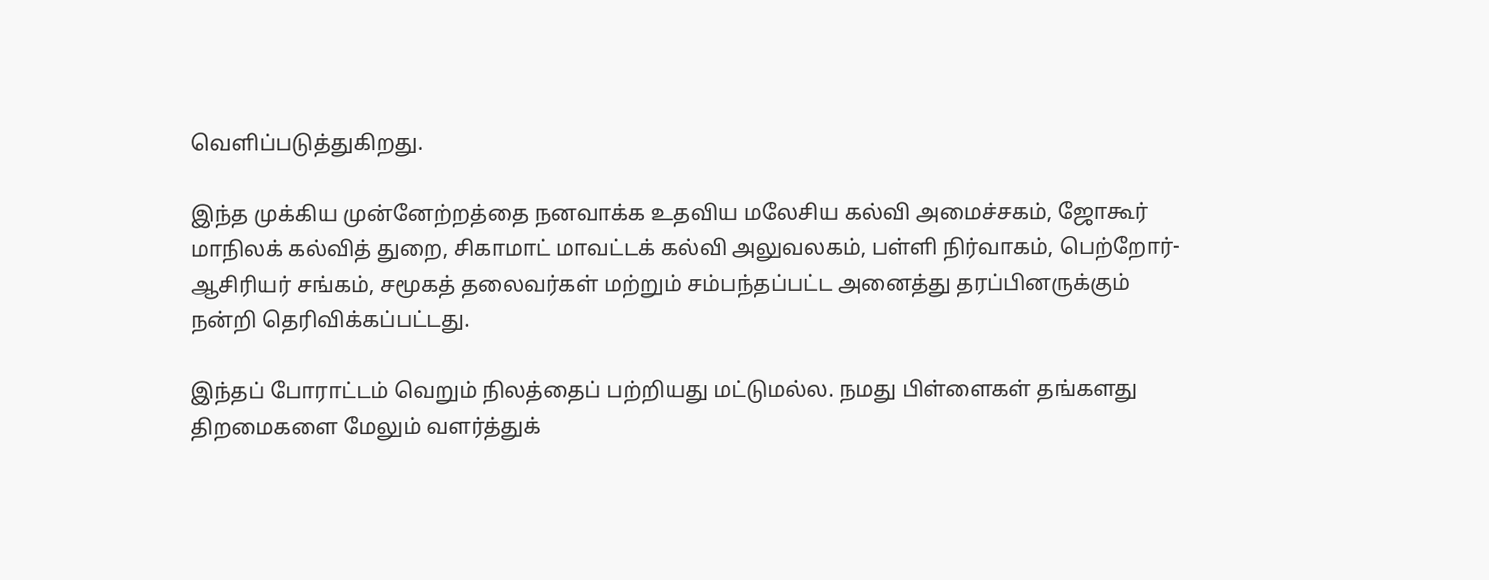வெளிப்படுத்துகிறது.

இந்த முக்கிய முன்னேற்றத்தை நனவாக்க உதவிய மலேசிய கல்வி அமைச்சகம், ஜோகூர் மாநிலக் கல்வித் துறை, சிகாமாட் மாவட்டக் கல்வி அலுவலகம், பள்ளி நிர்வாகம், பெற்றோர்-ஆசிரியர் சங்கம், சமூகத் தலைவர்கள் மற்றும் சம்பந்தப்பட்ட அனைத்து தரப்பினருக்கும் நன்றி தெரிவிக்கப்பட்டது.

இந்தப் போராட்டம் வெறும் நிலத்தைப் பற்றியது மட்டுமல்ல. நமது பிள்ளைகள் தங்களது திறமைகளை மேலும் வளர்த்துக்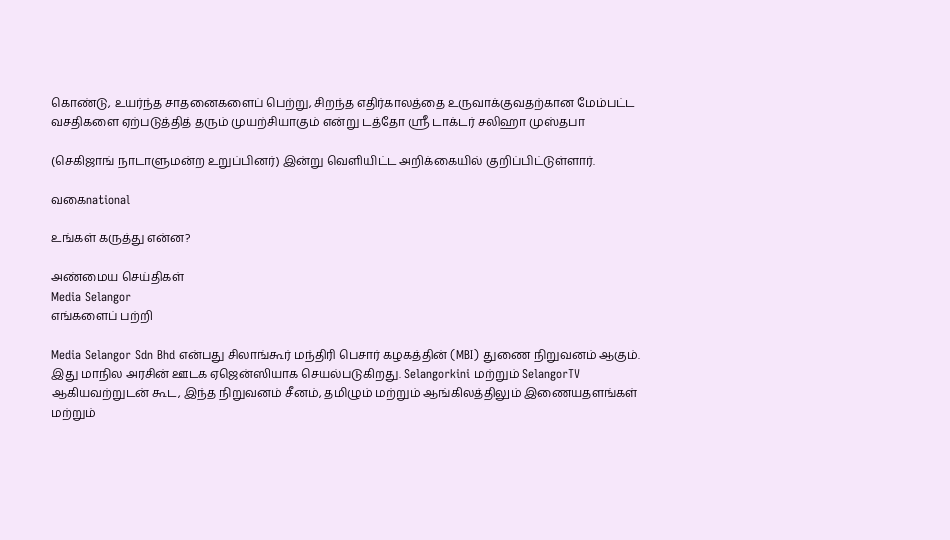கொண்டு, உயர்ந்த சாதனைகளைப் பெற்று, சிறந்த எதிர்காலத்தை உருவாக்குவதற்கான மேம்பட்ட வசதிகளை ஏற்படுத்தித் தரும் முயற்சியாகும் என்று டத்தோ ஸ்ரீ டாக்டர் சலிஹா முஸ்தபா

(செகிஜாங் நாடாளுமன்ற உறுப்பினர்) இன்று வெளியிட்ட அறிக்கையில் குறிப்பிட்டுள்ளார்.

வகைnational

உங்கள் கருத்து என்ன?

அண்மைய செய்திகள்
Media Selangor
எங்களைப் பற்றி

Media Selangor Sdn Bhd என்பது சிலாங்கூர் மந்திரி பெசார் கழகத்தின் (MBI) துணை நிறுவனம் ஆகும். இது மாநில அரசின் ஊடக ஏஜென்ஸியாக செயல்படுகிறது. Selangorkini மற்றும் SelangorTV ஆகியவற்றுடன் கூட, இந்த நிறுவனம் சீனம், தமிழும் மற்றும் ஆங்கிலத்திலும் இணையதளங்கள் மற்றும்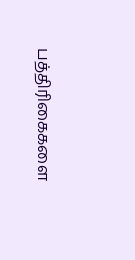பத்திரிகைகளை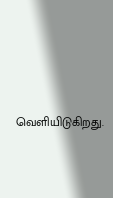வெளியிடுகிறது.